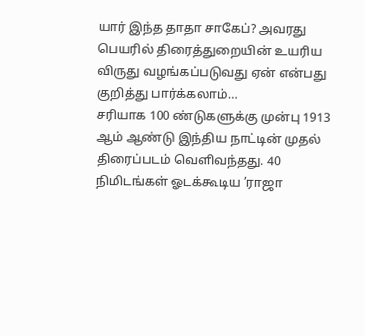யார் இந்த தாதா சாகேப்? அவரது பெயரில் திரைத்துறையின் உயரிய விருது வழங்கப்படுவது ஏன் என்பது குறித்து பார்க்கலாம்…
சரியாக 100 ண்டுகளுக்கு முன்பு 1913 ஆம் ஆண்டு இந்திய நாட்டின் முதல் திரைப்படம் வெளிவந்தது. 40 நிமிடங்கள் ஓடக்கூடிய ’ராஜா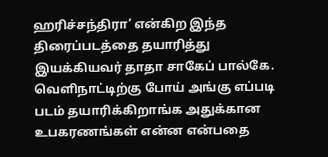ஹரிச்சந்திரா’ என்கிற இந்த திரைப்படத்தை தயாரித்து இயக்கியவர் தாதா சாகேப் பால்கே.
வெளிநாட்டிற்கு போய் அங்கு எப்படி படம் தயாரிக்கிறாங்க அதுக்கான உபகரணங்கள் என்ன என்பதை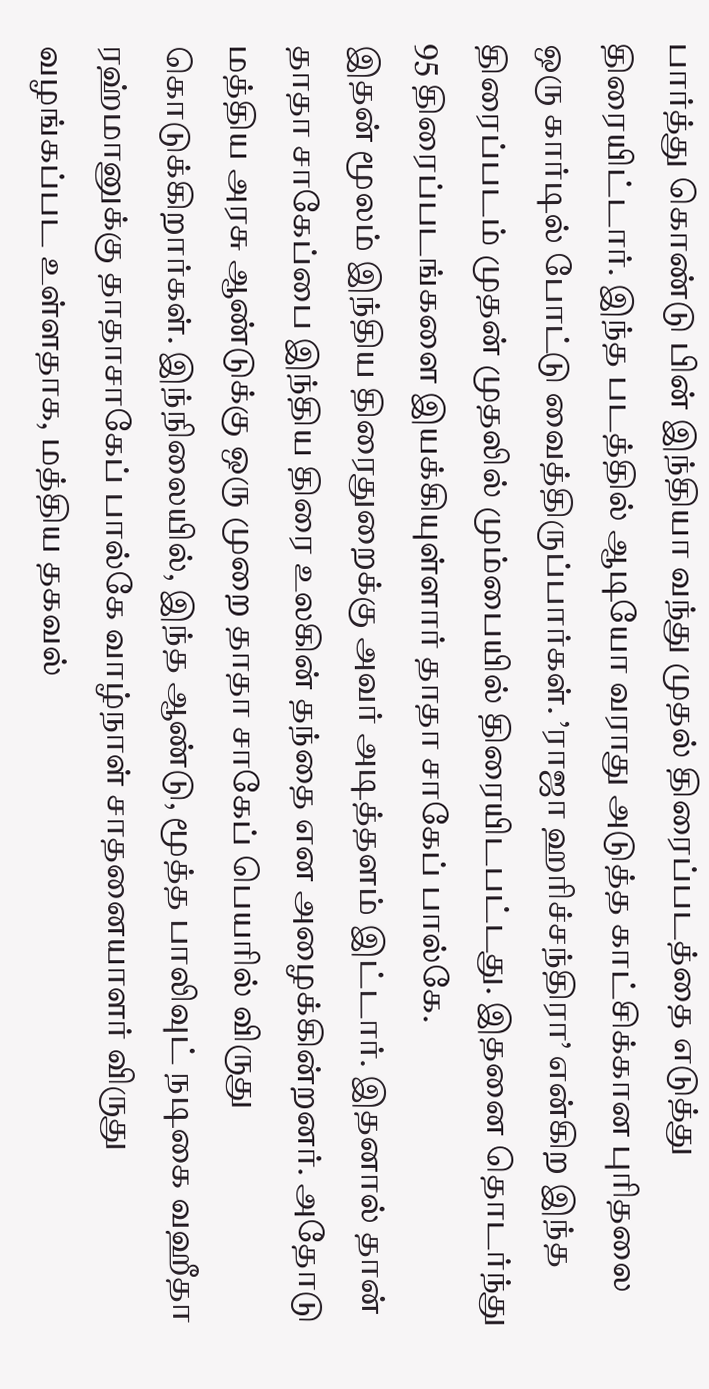பார்த்து கொண்டு பின் இந்தியா வந்து முதல் திரைப்படத்தை எடுத்து திரையிட்டார். இந்த படத்தில் ஆடியோ வராது அடுத்த காட்சிக்கான புரிதலை ஒரு கார்டில் போட்டு வைத்திருப்பார்கள். ’ராஜா ஹரிச்சந்திரா’ என்கிற இந்த திரைப்படம் முதன் முதலில் மும்பையில் திரையிடபட்டது. இதனை தொடர்ந்து 95 திரைப்படங்களை இயக்கியுள்ளார் தாதா சாகேப் பால்கே.
இதன் மூலம் இந்திய திரைதுறைக்கு அவர் அடித்தளம் இட்டார். இதனால் தான் தாதா சாகேப்பை இந்திய திரை உலகின் தந்தை என அழைக்கின்றனர். அதோடு மத்திய அரசு ஆண்டுக்கு ஒரு முறை தாதா சாகேப் பெயரில் விருது கொடுக்கிறார்கள். இந்நிலையில், இந்த ஆண்டு, மூத்த பாலிவுட் நடிகை வஹீதா ரஹ்மானுக்கு தாதாசாகேப் பால்கே வாழ்நாள் சாதனையாளர் விருது வழங்கப்பட உள்ளதாக, மத்திய தகவல்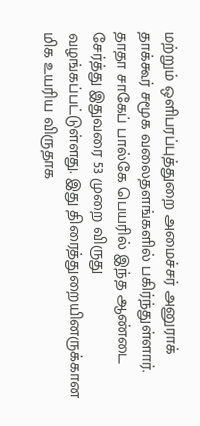மற்றும் ஒளிபரப்புத்துறை அமைச்சர் அனுராக் தாக்கூர் சமூக வலைதளங்களில் பகிர்ந்துள்ளார்.
தாதா சாகேப் பால்கே பெயரில் இந்த ஆண்டை சேர்த்து இதுவரை 53 முறை விருது வழங்கப்பட்டுள்ளது. இது திரைத்துறையினருக்கான மிக உயரிய விருதாக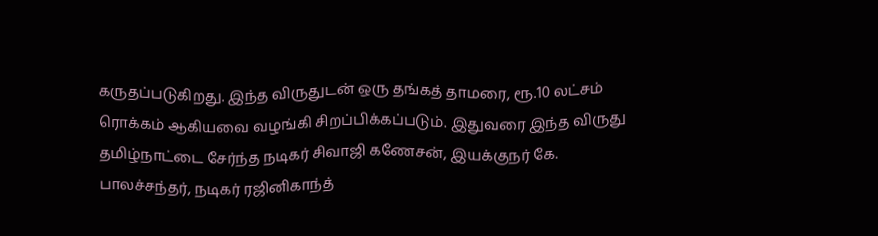கருதப்படுகிறது. இந்த விருதுடன் ஒரு தங்கத் தாமரை, ரூ.10 லட்சம் ரொக்கம் ஆகியவை வழங்கி சிறப்பிக்கப்படும். இதுவரை இந்த விருது தமிழ்நாட்டை சேர்ந்த நடிகர் சிவாஜி கணேசன், இயக்குநர் கே. பாலச்சந்தர், நடிகர் ரஜினிகாந்த்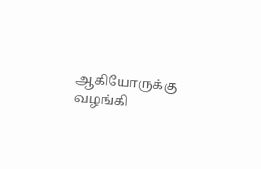ஆகியோருக்கு வழங்கி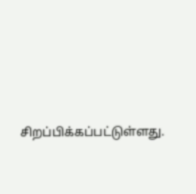சிறப்பிக்கப்பட்டுள்ளது.